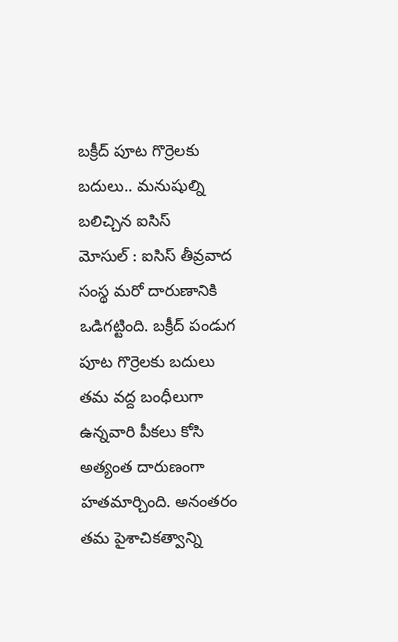బక్రీద్ పూట గొర్రెలకు బదులు.. మనుషుల్ని బలిచ్చిన ఐసిస్
మోసుల్ : ఐసిస్ తీవ్రవాద సంస్థ మరో దారుణానికి ఒడిగట్టింది. బక్రీద్ పండుగ పూట గొర్రెలకు బదులు తమ వద్ద బంధీలుగా ఉన్నవారి పీకలు కోసి అత్యంత దారుణంగా హతమార్చింది. అనంతరం తమ పైశాచికత్వాన్ని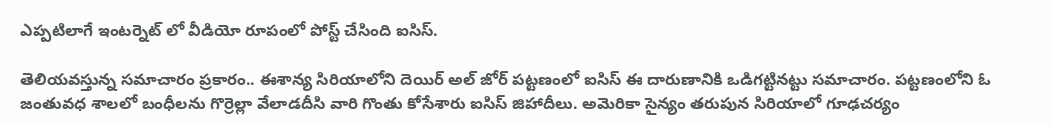ఎప్పటిలాగే ఇంటర్నెట్ లో వీడియో రూపంలో పోస్ట్ చేసింది ఐసిస్.

తెలియవస్తున్న సమాచారం ప్రకారం.. ఈశాన్య సిరియాలోని దెయిర్ అల్ జోర్ పట్టణంలో ఐసిస్ ఈ దారుణానికి ఒడిగట్టినట్టు సమాచారం. పట్టణంలోని ఓ జంతువధ శాలలో బంధీలను గొర్రెల్లా వేలాడదీసి వారి గొంతు కోసేశారు ఐసిస్ జిహాదీలు. అమెరికా సైన్యం తరుపున సిరియాలో గూఢచర్యం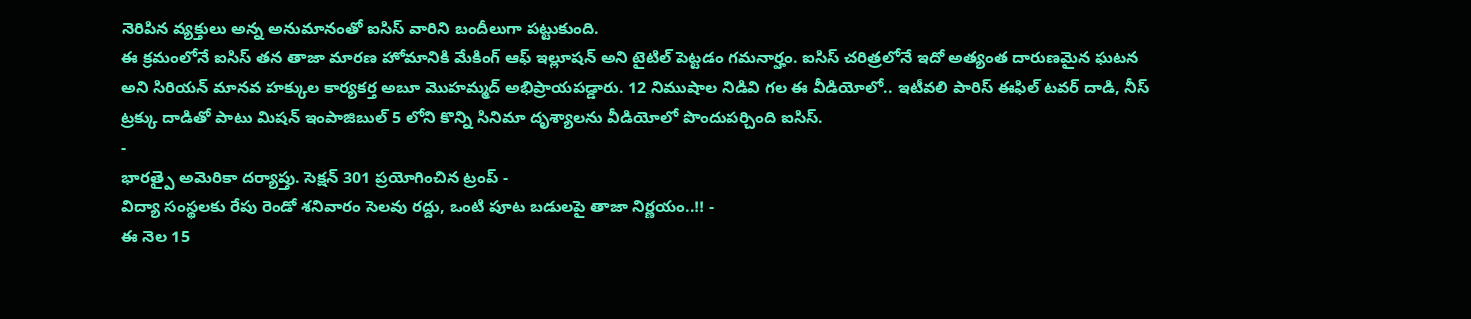నెరిపిన వ్యక్తులు అన్న అనుమానంతో ఐసిస్ వారిని బందీలుగా పట్టుకుంది.
ఈ క్రమంలోనే ఐసిస్ తన తాజా మారణ హోమానికి మేకింగ్ ఆఫ్ ఇల్లూషన్ అని టైటిల్ పెట్టడం గమనార్హం. ఐసిస్ చరిత్రలోనే ఇదో అత్యంత దారుణమైన ఘటన అని సిరియన్ మానవ హక్కుల కార్యకర్త అబూ మొహమ్మద్ అభిప్రాయపడ్డారు. 12 నిముషాల నిడివి గల ఈ వీడియోలో.. ఇటీవలి పారిస్ ఈఫిల్ టవర్ దాడి, నీస్ ట్రక్కు దాడితో పాటు మిషన్ ఇంపాజిబుల్ 5 లోని కొన్ని సినిమా దృశ్యాలను వీడియోలో పొందుపర్చింది ఐసిస్.
-
భారత్పై అమెరికా దర్యాప్తు. సెక్షన్ 301 ప్రయోగించిన ట్రంప్ -
విద్యా సంస్థలకు రేపు రెండో శనివారం సెలవు రద్దు, ఒంటి పూట బడులపై తాజా నిర్ణయం..!! -
ఈ నెల 15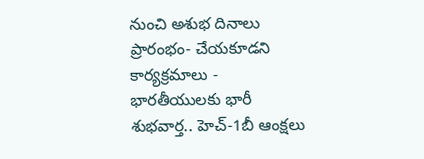నుంచి అశుభ దినాలు ప్రారంభం- చేయకూడని కార్యక్రమాలు -
భారతీయులకు భారీ శుభవార్త.. హెచ్-1బీ ఆంక్షలు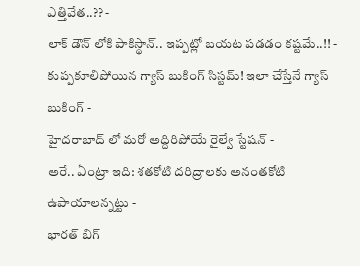ఎత్తివేత..?? -
లాక్ డౌన్ లోకి పాకిస్థాన్.. ఇప్పట్లో బయట పడడం కష్టమే..!! -
కుప్పకూలిపోయిన గ్యాస్ బుకింగ్ సిస్టమ్! ఇలా చేస్తేనే గ్యాస్ బుకింగ్ -
హైదరాబాద్ లో మరో అద్దిరిపోయే రైల్వే స్టేషన్ -
అరే.. ఏంట్రా ఇది: శతకోటి దరిద్రాలకు అనంతకోటి ఉపాయాలన్నట్టు -
భారత్ బిగ్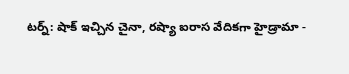టర్న్: షాక్ ఇచ్చిన చైనా, రష్యా ఐరాస వేదికగా హైడ్రామా -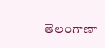తెలంగాణా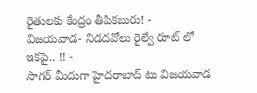రైతులకు కేంద్రం తీపికబురు! -
విజయవాడ- నిడదవోలు రైల్వే రూట్ లో ఇకపై.. !! -
సాగర్ మీదుగా హైదరాబాద్ టు విజయవాడ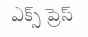ఎక్స్ ప్రెస్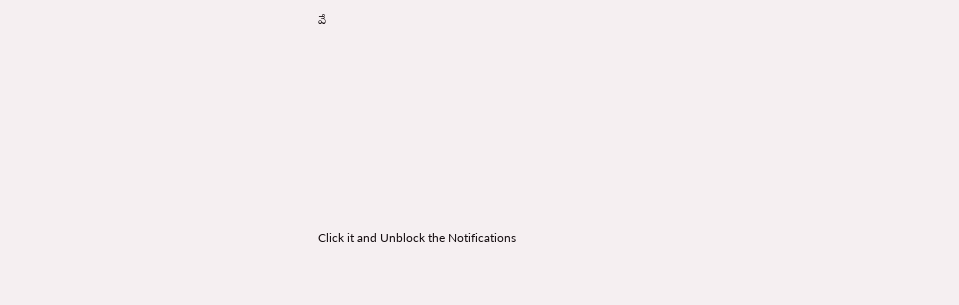వే












Click it and Unblock the Notifications